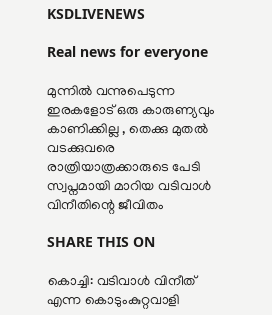KSDLIVENEWS

Real news for everyone

മുന്നിൽ വന്നുപെടുന്ന ഇരകളോട് ഒരു കാരുണ്യവും കാണിക്കില്ല , തെക്കു മുതൽ വടക്കുവരെ രാത്രിയാത്രക്കാരുടെ പേടി സ്വപ്നമായി മാറിയ വടിവാൾ വിനീതിന്റെ ജീവിതം

SHARE THIS ON

കൊച്ചി: വടിവാള്‍ വിനീത് എന്ന കൊടുംകുറ്റവാളി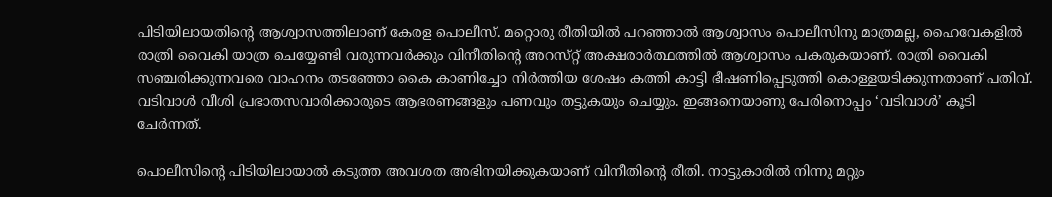പിടിയിലായതിന്റെ ആശ്വാസത്തിലാണ് കേരള പൊലീസ്. മറ്റൊരു രീതിയില്‍ പറഞ്ഞാല്‍ ആശ്വാസം പൊലീസിനു മാത്രമല്ല, ഹൈവേകളില്‍ രാത്രി വൈകി യാത്ര ചെയ്യേണ്ടി വരുന്നവര്‍ക്കും വിനീതിന്റെ അറസ്‌റ്റ് അക്ഷരാര്‍ത്ഥത്തില്‍ ആശ്വാസം പകരുകയാണ്. രാത്രി വൈകി സഞ്ചരിക്കുന്നവരെ വാഹനം തടഞ്ഞോ കൈ കാണിച്ചോ നിര്‍ത്തിയ ശേഷം കത്തി കാട്ടി ഭീഷണിപ്പെടുത്തി കൊള്ളയടിക്കുന്നതാണ് പതിവ്. വടിവാള്‍ വീശി പ്രഭാതസവാരിക്കാരുടെ ആഭരണങ്ങളും പണവും തട്ടുകയും ചെയ്യും. ഇങ്ങനെയാണു പേരിനൊപ്പം ‘വടിവാള്‍’ കൂടി ചേര്‍ന്നത്.

പൊലീസിന്റെ പിടിയിലായാല്‍ കടുത്ത അവശത അഭിനയിക്കുകയാണ് വിനീതിന്റെ രീതി. നാട്ടുകാരില്‍ നിന്നു മറ്റും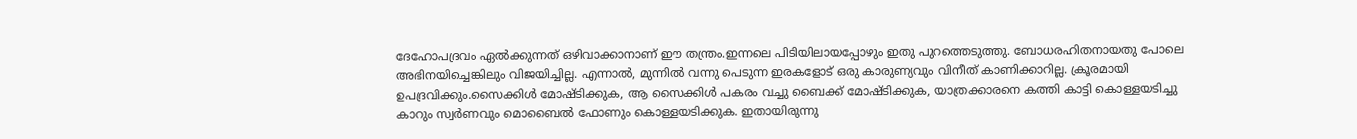ദേഹോപദ്രവം ഏല്‍ക്കുന്നത് ഒഴിവാക്കാനാണ് ഈ തന്ത്രം.ഇന്നലെ പിടിയിലായപ്പോഴും ഇതു പുറത്തെടുത്തു. ബോധരഹിതനായതു പോലെ അഭിനയിച്ചെങ്കിലും വിജയിച്ചില്ല. എന്നാല്‍, മുന്നില്‍ വന്നു പെടുന്ന ഇരകളോട് ഒരു കാരുണ്യവും വിനീത് കാണിക്കാറില്ല. ക്രൂരമായി ഉപദ്രവിക്കും.സൈക്കിള്‍ മോഷ്ടിക്കുക, ആ സൈക്കിള്‍ പകരം വച്ചു ബൈക്ക് മോഷ്ടിക്കുക, യാത്രക്കാരനെ കത്തി കാട്ടി കൊള്ളയടിച്ചു കാറും സ്വര്‍ണവും മൊബൈല്‍ ഫോണും കൊള്ളയടിക്കുക. ഇതായിരുന്നു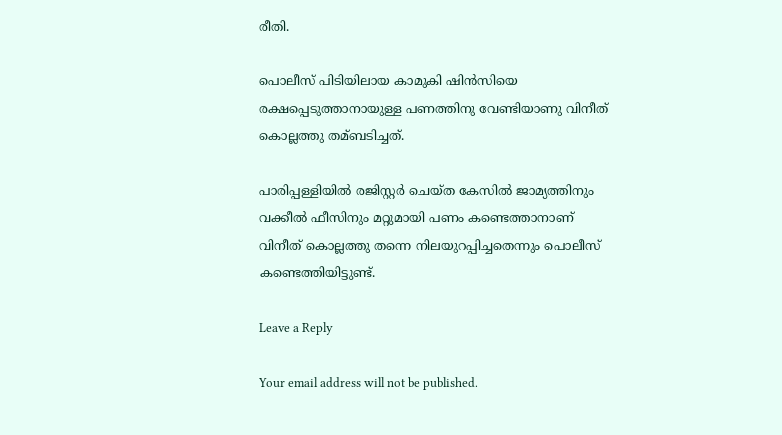രീതി.

പൊലീസ് പിടിയിലായ കാമുകി ഷിന്‍സിയെ രക്ഷപ്പെടുത്താനായുള്ള പണത്തിനു വേണ്ടിയാണു വിനീത് കൊല്ലത്തു തമ്ബടിച്ചത്.

പാരിപ്പള്ളിയില്‍ രജിസ്റ്റര്‍ ചെയ്‌ത കേസില്‍ ജാമ്യത്തിനും വക്കീല്‍ ഫീസിനും മറ്റുമായി പണം കണ്ടെത്താനാണ് വിനീത് കൊല്ലത്തു തന്നെ നിലയുറപ്പിച്ചതെന്നും പൊലീസ് കണ്ടെത്തിയിട്ടുണ്ട്.

Leave a Reply

Your email address will not be published.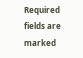Required fields are marked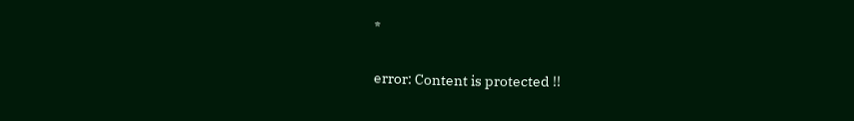*

error: Content is protected !!